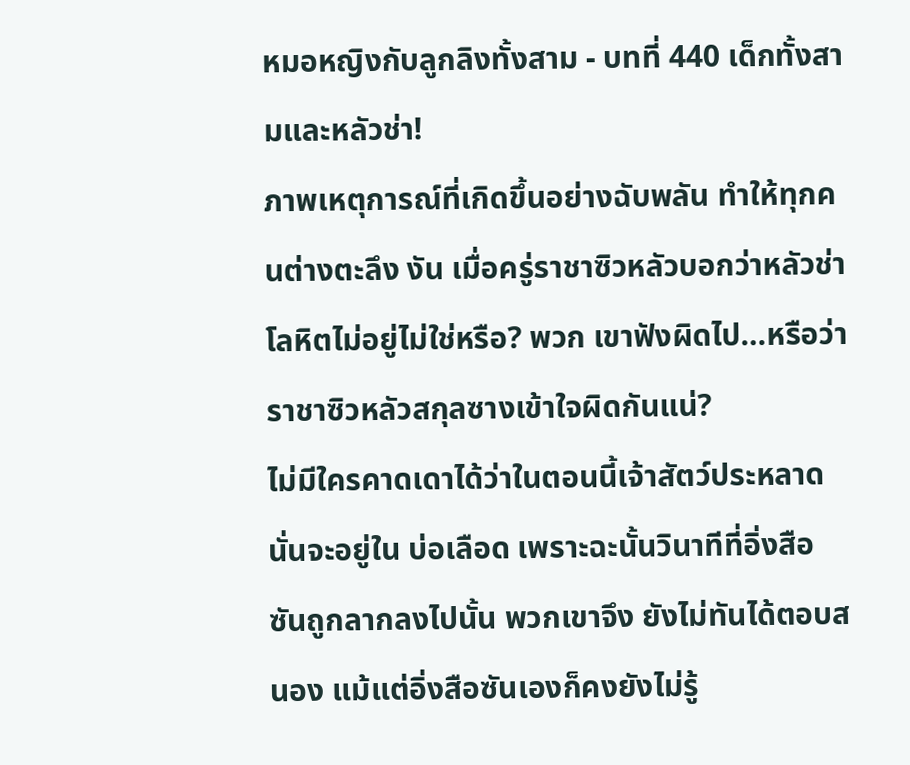หมอหญิงกับลูกลิงทั้งสาม - บทที่ 440 เด็กทั้งสามและหลัวช่า!
ภาพเหตุการณ์ที่เกิดขึ้นอย่างฉับพลัน ทำให้ทุกคนต่างตะลึง งัน เมื่อครู่ราชาซิวหลัวบอกว่าหลัวช่าโลหิตไม่อยู่ไม่ใช่หรือ? พวก เขาฟังผิดไป…หรือว่าราชาซิวหลัวสกุลซางเข้าใจผิดกันแน่?
ไม่มีใครคาดเดาได้ว่าในตอนนี้เจ้าสัตว์ประหลาดนั่นจะอยู่ใน บ่อเลือด เพราะฉะนั้นวินาทีที่อิ่งสือซันถูกลากลงไปนั้น พวกเขาจึง ยังไม่ทันได้ตอบสนอง แม้แต่อิ่งสือซันเองก็คงยังไม่รู้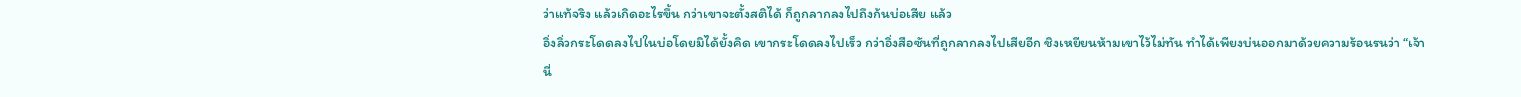ว่าแท้จริง แล้วเกิดอะไรขึ้น กว่าเขาจะตั้งสติได้ ก็ถูกลากลงไปถึงก้นบ่อเสีย แล้ว
อิ่งลิ่วกระโดดลงไปในบ่อโดยมิได้ยั้งคิด เขากระโดดลงไปเร็ว กว่าอิ่งสือซันที่ถูกลากลงไปเสียอีก ชิงเหยียนห้ามเขาไว้ไม่ทัน ทำได้เพียงบ่นออกมาด้วยความร้อนรนว่า “เจ้านี่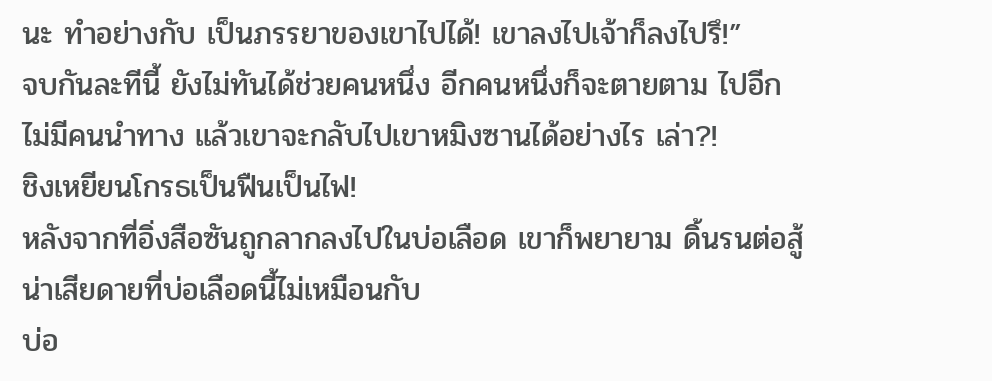นะ ทำอย่างกับ เป็นภรรยาของเขาไปได้! เขาลงไปเจ้าก็ลงไปรึ!”
จบกันละทีนี้ ยังไม่ทันได้ช่วยคนหนึ่ง อีกคนหนึ่งก็จะตายตาม ไปอีก ไม่มีคนนำทาง แล้วเขาจะกลับไปเขาหมิงซานได้อย่างไร เล่า?!
ชิงเหยียนโกรธเป็นฟืนเป็นไฟ!
หลังจากที่อิ่งสือซันถูกลากลงไปในบ่อเลือด เขาก็พยายาม ดิ้นรนต่อสู้ น่าเสียดายที่บ่อเลือดนี้ไม่เหมือนกับ
บ่อ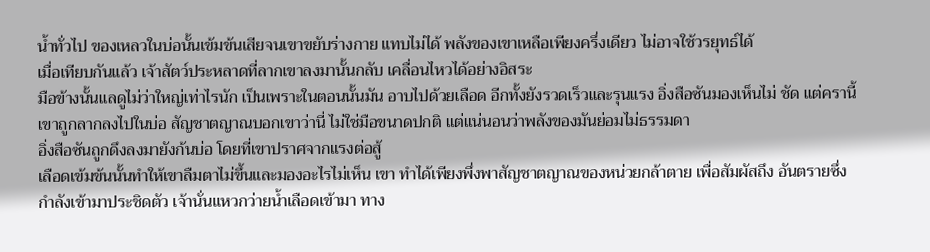นํ้าทั่วไป ของเหลวในบ่อนั้นเข้มข้นเสียจนเขาขยับร่างกาย แทบไม่ได้ พลังของเขาเหลือเพียงครึ่งเดียว ไม่อาจใช้วรยุทธ์ได้
เมื่อเทียบกันแล้ว เจ้าสัตว์ประหลาดที่ลากเขาลงมานั้นกลับ เคลื่อนไหวได้อย่างอิสระ
มือข้างนั้นแลดูไม่ว่าใหญ่เท่าไรนัก เป็นเพราะในตอนนั้นมัน อาบไปด้วยเลือด อีกทั้งยังรวดเร็วและรุนแรง อิ่งสือซันมองเห็นไม่ ชัด แต่ครานี้เขาถูกลากลงไปในบ่อ สัญชาตญาณบอกเขาว่านี่ ไม่ใช่มือขนาดปกติ แต่แน่นอนว่าพลังของมันย่อมไม่ธรรมดา
อิ่งสือซันถูกดึงลงมายังก้นบ่อ โดยที่เขาปราศจากแรงต่อสู้
เลือดเข้มข้นนั้นทำให้เขาลืมตาไม่ขึ้นและมองอะไรไม่เห็น เขา ทำได้เพียงพึ่งพาสัญชาตญาณของหน่วยกล้าตาย เพื่อสัมผัสถึง อันตรายซึ่งกำลังเข้ามาประชิดตัว เจ้านั่นแหวกว่ายนํ้าเลือดเข้ามา ทาง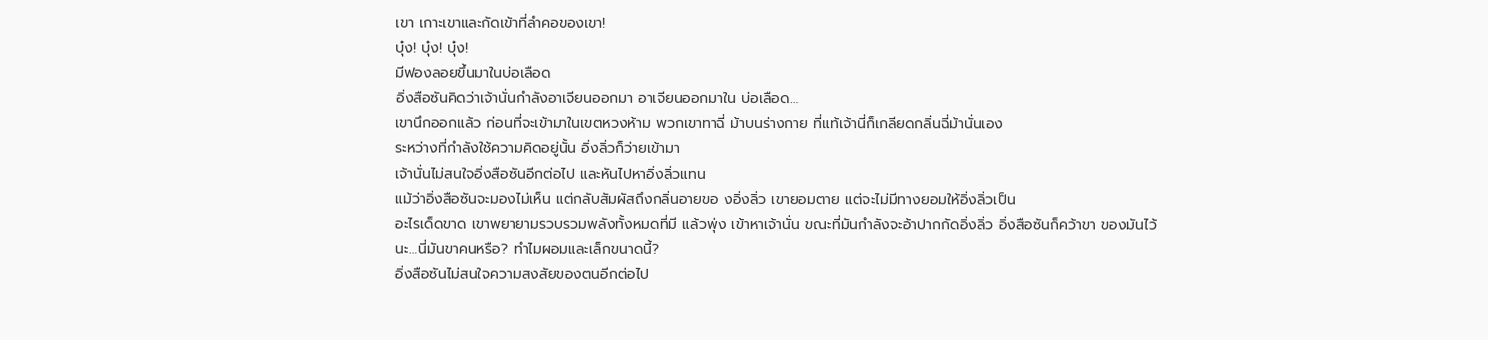เขา เกาะเขาและกัดเข้าที่ลำคอของเขา!
บุ๋ง! บุ๋ง! บุ๋ง!
มีฟองลอยขึ้นมาในบ่อเลือด
อิ่งสือซันคิดว่าเจ้านั่นกำลังอาเจียนออกมา อาเจียนออกมาใน บ่อเลือด…
เขานึกออกแล้ว ก่อนที่จะเข้ามาในเขตหวงห้าม พวกเขาทาฉี่ ม้าบนร่างกาย ที่แท้เจ้านี่ก็เกลียดกลิ่นฉี่ม้านั่นเอง
ระหว่างที่กำลังใช้ความคิดอยู่นั้น อิ่งลิ่วก็ว่ายเข้ามา
เจ้านั่นไม่สนใจอิ่งสือซันอีกต่อไป และหันไปหาอิ่งลิ่วแทน
แม้ว่าอิ่งสือซันจะมองไม่เห็น แต่กลับสัมผัสถึงกลิ่นอายขอ งอิ่งลิ่ว เขายอมตาย แต่จะไม่มีทางยอมให้อิ่งลิ่วเป็น
อะไรเด็ดขาด เขาพยายามรวบรวมพลังทั้งหมดที่มี แล้วพุ่ง เข้าหาเจ้านั่น ขณะที่มันกำลังจะอ้าปากกัดอิ่งลิ่ว อิ่งสือซันก็คว้าขา ของมันไว้
นะ…นี่มันขาคนหรือ? ทำไมผอมและเล็กขนาดนี้?
อิ่งสือซันไม่สนใจความสงสัยของตนอีกต่อไป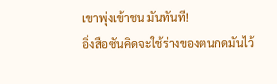เขาพุ่งเข้าชน มันทันที!
อิ่งสือซันคิดจะใช้ร่างของตนกดมันไว้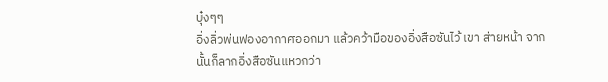บุ๋งๆๆ
อิ่งลิ่วพ่นฟองอากาศออกมา แล้วคว้ามือของอิ่งสือซันไว้ เขา ส่ายหน้า จากนั้นก็ลากอิ่งสือซันแหวกว่า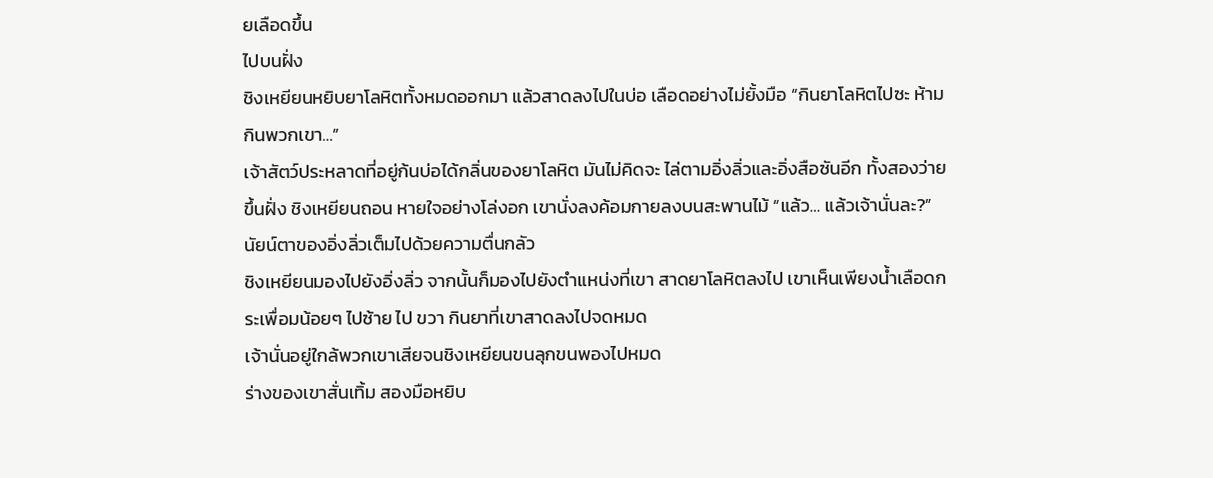ยเลือดขึ้น
ไปบนฝั่ง
ชิงเหยียนหยิบยาโลหิตทั้งหมดออกมา แล้วสาดลงไปในบ่อ เลือดอย่างไม่ยั้งมือ “กินยาโลหิตไปซะ ห้ามกินพวกเขา…”
เจ้าสัตว์ประหลาดที่อยู่ก้นบ่อได้กลิ่นของยาโลหิต มันไม่คิดจะ ไล่ตามอิ่งลิ่วและอิ่งสือซันอีก ทั้งสองว่ายขึ้นฝั่ง ชิงเหยียนถอน หายใจอย่างโล่งอก เขานั่งลงค้อมกายลงบนสะพานไม้ “แล้ว… แล้วเจ้านั่นละ?”
นัยน์ตาของอิ่งลิ่วเต็มไปด้วยความตื่นกลัว
ชิงเหยียนมองไปยังอิ่งลิ่ว จากนั้นก็มองไปยังตำแหน่งที่เขา สาดยาโลหิตลงไป เขาเห็นเพียงนํ้าเลือดกระเพื่อมน้อยๆ ไปซ้าย ไป ขวา กินยาที่เขาสาดลงไปจดหมด
เจ้านั่นอยู่ใกล้พวกเขาเสียจนชิงเหยียนขนลุกขนพองไปหมด
ร่างของเขาสั่นเทิ้ม สองมือหยิบ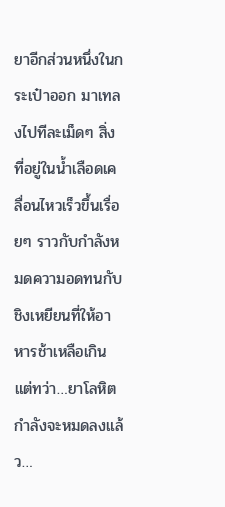ยาอีกส่วนหนึ่งในกระเป๋าออก มาเทลงไปทีละเม็ดๆ สิ่งที่อยู่ในนํ้าเลือดเคลื่อนไหวเร็วขึ้นเรื่อยๆ ราวกับกำลังหมดความอดทนกับชิงเหยียนที่ให้อาหารช้าเหลือเกิน แต่ทว่า…ยาโลหิตกำลังจะหมดลงแล้ว…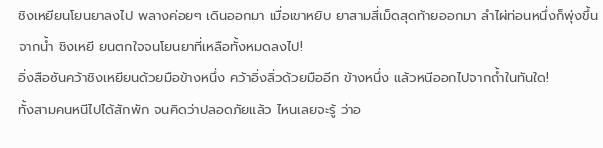ชิงเหยียนโยนยาลงไป พลางค่อยๆ เดินออกมา เมื่อเขาหยิบ ยาสามสี่เม็ดสุดท้ายออกมา ลำไผ่ท่อนหนึ่งก็พุ่งขึ้นจากนํ้า ชิงเหยี ยนตกใจจนโยนยาที่เหลือทั้งหมดลงไป!
อิ่งสือซันคว้าชิงเหยียนด้วยมือข้างหนึ่ง คว้าอิ่งลิ่วด้วยมืออีก ข้างหนึ่ง แล้วหนีออกไปจากถํ้าในทันใด!
ทั้งสามคนหนีไปได้สักพัก จนคิดว่าปลอดภัยแล้ว ไหนเลยจะรู้ ว่าอ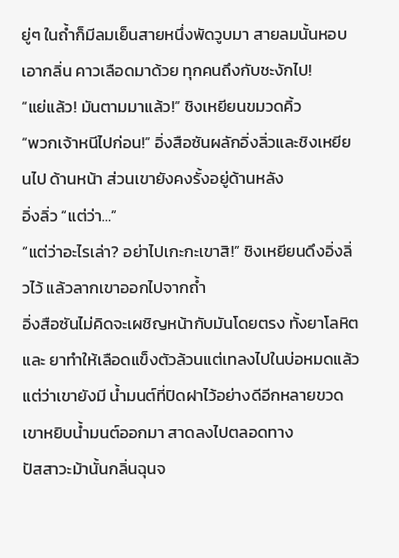ยู่ๆ ในถํ้าก็มีลมเย็นสายหนึ่งพัดวูบมา สายลมนั้นหอบเอากลิ่น คาวเลือดมาด้วย ทุกคนถึงกับชะงักไป!
“แย่แล้ว! มันตามมาแล้ว!” ชิงเหยียนขมวดคิ้ว
“พวกเจ้าหนีไปก่อน!” อิ่งสือซันผลักอิ่งลิ่วและชิงเหยียนไป ด้านหน้า ส่วนเขายังคงรั้งอยู่ด้านหลัง
อิ่งลิ่ว “แต่ว่า…”
“แต่ว่าอะไรเล่า? อย่าไปเกะกะเขาสิ!” ชิงเหยียนดึงอิ่งลิ่วไว้ แล้วลากเขาออกไปจากถํ้า
อิ่งสือซันไม่คิดจะเผชิญหน้ากับมันโดยตรง ทั้งยาโลหิตและ ยาทำให้เลือดแข็งตัวล้วนแต่เทลงไปในบ่อหมดแล้ว แต่ว่าเขายังมี นํ้ามนต์ที่ปิดฝาไว้อย่างดีอีกหลายขวด เขาหยิบนํ้ามนต์ออกมา สาดลงไปตลอดทาง
ปัสสาวะม้านั้นกลิ่นฉุนจ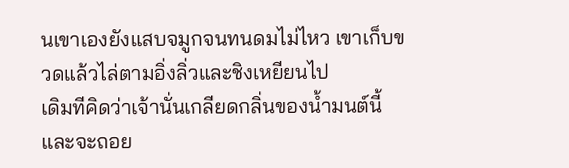นเขาเองยังแสบจมูกจนทนดมไม่ไหว เขาเก็บขวดแล้วไล่ตามอิ่งลิ่วและชิงเหยียนไป
เดิมทีคิดว่าเจ้านั่นเกลียดกลิ่นของนํ้ามนต์นี้ และจะถอย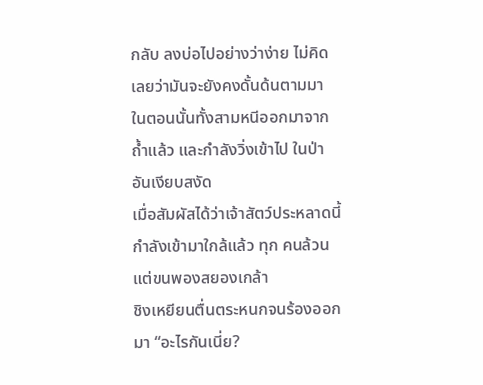กลับ ลงบ่อไปอย่างว่าง่าย ไม่คิดเลยว่ามันจะยังคงดั้นด้นตามมา
ในตอนนั้นทั้งสามหนีออกมาจากถํ้าแล้ว และกำลังวิ่งเข้าไป ในป่าอันเงียบสงัด
เมื่อสัมผัสได้ว่าเจ้าสัตว์ประหลาดนี้กำลังเข้ามาใกล้แล้ว ทุก คนล้วนแต่ขนพองสยองเกล้า
ชิงเหยียนตื่นตระหนกจนร้องออกมา “อะไรกันเนี่ย?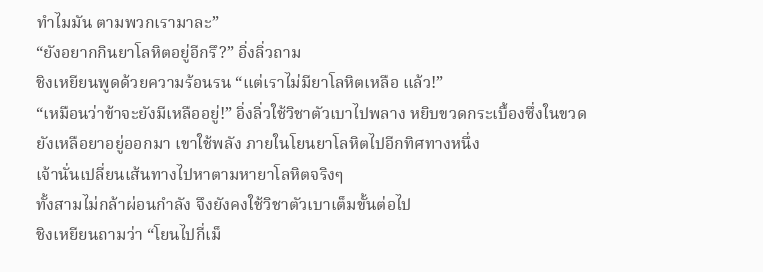ทำไมมัน ตามพวกเรามาละ”
“ยังอยากกินยาโลหิตอยู่อีกรึ?” อิ่งลิ่วถาม
ชิงเหยียนพูดด้วยความร้อนรน “แต่เราไม่มียาโลหิตเหลือ แล้ว!”
“เหมือนว่าข้าจะยังมีเหลืออยู่!” อิ่งลิ่วใช้วิชาตัวเบาไปพลาง หยิบขวดกระเบื้องซึ่งในขวดยังเหลือยาอยู่ออกมา เขาใช้พลัง ภายในโยนยาโลหิตไปอีกทิศทางหนึ่ง
เจ้านั่นเปลี่ยนเส้นทางไปหาตามหายาโลหิตจริงๆ
ทั้งสามไม่กล้าผ่อนกำลัง จึงยังคงใช้วิชาตัวเบาเต็มขั้นต่อไป
ชิงเหยียนถามว่า “โยนไปกี่เม็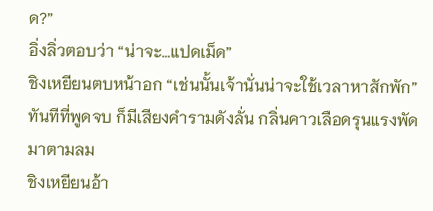ด?”
อิ่งลิ่วตอบว่า “น่าจะ…แปดเม็ด”
ชิงเหยียนตบหน้าอก “เช่นนั้นเจ้านั่นน่าจะใช้เวลาหาสักพัก”
ทันทีที่พูดจบ ก็มีเสียงคำรามดังลั่น กลิ่นคาวเลือดรุนแรงพัด มาตามลม
ชิงเหยียนอ้า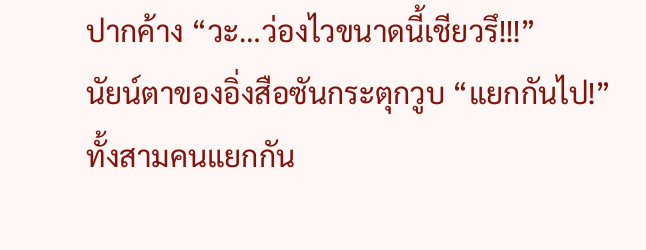ปากค้าง “วะ…ว่องไวขนาดนี้เชียวรึ!!!”
นัยน์ตาของอิ่งสือซันกระตุกวูบ “แยกกันไป!”
ทั้งสามคนแยกกัน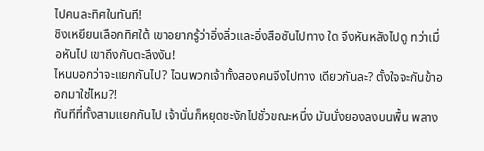ไปคนละทิศในทันที!
ชิงเหยียนเลือกทิศใต้ เขาอยากรู้ว่าอิ่งลิ่วและอิ่งสือซันไปทาง ใด จึงหันหลังไปดู ทว่าเมื่อหันไป เขาถึงกับตะลึงงัน!
ไหนบอกว่าจะแยกกันไป? ไฉนพวกเจ้าทั้งสองคนจึงไปทาง เดียวกันละ? ตั้งใจจะกันข้าออกมาใช่ไหม?!
ทันทีที่ทั้งสามแยกกันไป เจ้านั่นก็หยุดชะงักไปชั่วขณะหนึ่ง มันนั่งยองลงบนพื้น พลาง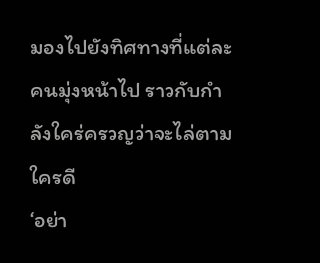มองไปยังทิศทางที่แต่ละคนมุ่งหน้าไป ราวกับกำลังใคร่ครวญว่าจะไล่ตามใครดี
‘อย่า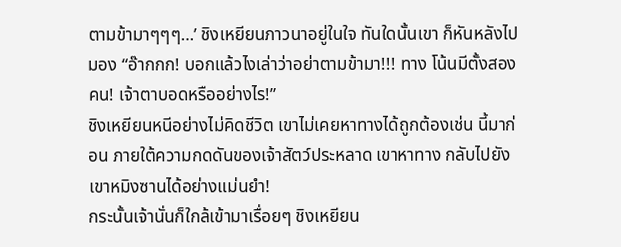ตามข้ามาๆๆๆ…’ ชิงเหยียนภาวนาอยู่ในใจ ทันใดนั้นเขา ก็หันหลังไปมอง “อ๊ากกก! บอกแล้วไงเล่าว่าอย่าตามข้ามา!!! ทาง โน้นมีตั้งสองคน! เจ้าตาบอดหรืออย่างไร!”
ชิงเหยียนหนีอย่างไม่คิดชีวิต เขาไม่เคยหาทางได้ถูกต้องเช่น นี้มาก่อน ภายใต้ความกดดันของเจ้าสัตว์ประหลาด เขาหาทาง กลับไปยังเขาหมิงซานได้อย่างแม่นยำ!
กระนั้นเจ้านั่นก็ใกล้เข้ามาเรื่อยๆ ชิงเหยียน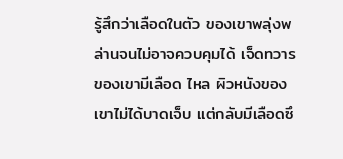รู้สึกว่าเลือดในตัว ของเขาพลุ่งพล่านจนไม่อาจควบคุมได้ เจ็ดทวารของเขามีเลือด ไหล ผิวหนังของเขาไม่ได้บาดเจ็บ แต่กลับมีเลือดซึ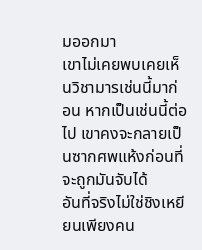มออกมา
เขาไม่เคยพบเคยเห็นวิชามารเช่นนี้มาก่อน หากเป็นเช่นนี้ต่อ ไป เขาคงจะกลายเป็นซากศพแห้งก่อนที่จะถูกมันจับได้
อันที่จริงไม่ใช่ชิงเหยียนเพียงคน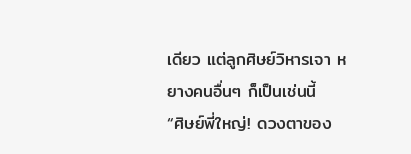เดียว แต่ลูกศิษย์วิหารเจา หยางคนอื่นๆ ก็เป็นเช่นนี้
“ศิษย์พี่ใหญ่! ดวงตาของ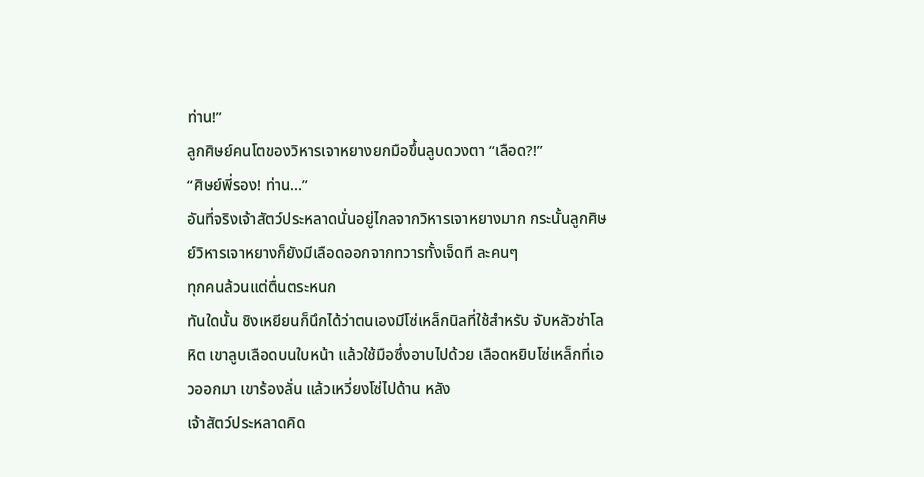ท่าน!”
ลูกศิษย์คนโตของวิหารเจาหยางยกมือขึ้นลูบดวงตา “เลือด?!”
“ศิษย์พี่รอง! ท่าน…”
อันที่จริงเจ้าสัตว์ประหลาดนั่นอยู่ไกลจากวิหารเจาหยางมาก กระนั้นลูกศิษย์วิหารเจาหยางก็ยังมีเลือดออกจากทวารทั้งเจ็ดที ละคนๆ
ทุกคนล้วนแต่ตื่นตระหนก
ทันใดนั้น ชิงเหยียนก็นึกได้ว่าตนเองมีโซ่เหล็กนิลที่ใช้สำหรับ จับหลัวช่าโลหิต เขาลูบเลือดบนใบหน้า แล้วใช้มือซึ่งอาบไปด้วย เลือดหยิบโซ่เหล็กที่เอวออกมา เขาร้องลั่น แล้วเหวี่ยงโซ่ไปด้าน หลัง
เจ้าสัตว์ประหลาดคิด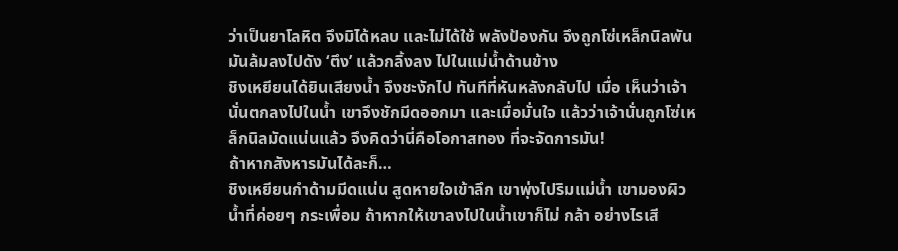ว่าเป็นยาโลหิต จึงมิได้หลบ และไม่ได้ใช้ พลังป้องกัน จึงถูกโซ่เหล็กนิลพัน มันล้มลงไปดัง ‘ตึง’ แล้วกลิ้งลง ไปในแม่นํ้าด้านข้าง
ชิงเหยียนได้ยินเสียงนํ้า จึงชะงักไป ทันทีที่หันหลังกลับไป เมื่อ เห็นว่าเจ้านั่นตกลงไปในนํ้า เขาจึงชักมีดออกมา และเมื่อมั่นใจ แล้วว่าเจ้านั่นถูกโซ่เหล็กนิลมัดแน่นแล้ว จึงคิดว่านี่คือโอกาสทอง ที่จะจัดการมัน!
ถ้าหากสังหารมันได้ละก็…
ชิงเหยียนกำด้ามมีดแน่น สูดหายใจเข้าลึก เขาพุ่งไปริมแม่นํ้า เขามองผิวนํ้าที่ค่อยๆ กระเพื่อม ถ้าหากให้เขาลงไปในนํ้าเขาก็ไม่ กล้า อย่างไรเสี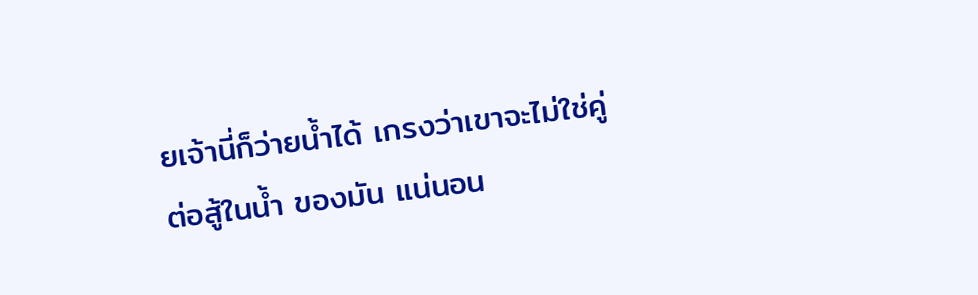ยเจ้านี่ก็ว่ายนํ้าได้ เกรงว่าเขาจะไม่ใช่คู่ต่อสู้ในนํ้า ของมัน แน่นอน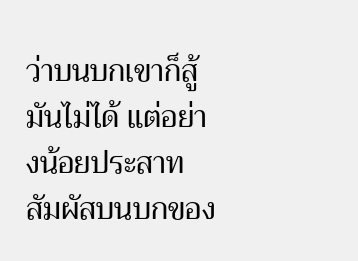ว่าบนบกเขาก็สู้มันไม่ได้ แต่อย่างน้อยประสาท สัมผัสบนบกของ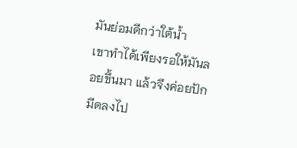มันย่อมดีกว่าใต้นํ้า
เขาทำได้เพียงรอให้มันลอยขึ้นมา แล้วจึงค่อยปักมีดลงไป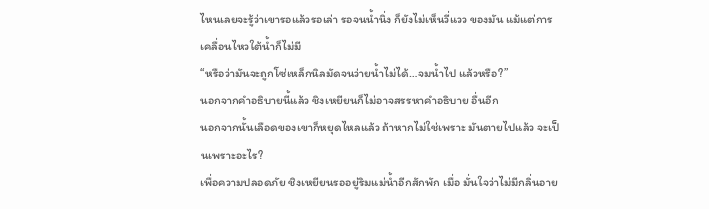ไหนเลยจะรู้ว่าเขารอแล้วรอเล่า รอจนนํ้านิ่ง ก็ยังไม่เห็นวี่แวว ของมัน แม้แต่การเคลื่อนไหวใต้นํ้าก็ไม่มี
“หรือว่ามันจะถูกโซ่เหล็กนิลมัดจนว่ายนํ้าไม่ได้…จมนํ้าไป แล้วหรือ?”
นอกจากคำอธิบายนี้แล้ว ชิงเหยียนก็ไม่อาจสรรหาคำอธิบาย อื่นอีก
นอกจากนั้นเลือดของเขาก็หยุดไหลแล้ว ถ้าหากไม่ใช่เพราะ มันตายไปแล้ว จะเป็นเพราะอะไร?
เพื่อความปลอดภัย ชิงเหยียนรออยู่ริมแม่นํ้าอีกสักพัก เมื่อ มั่นใจว่าไม่มีกลิ่นอาย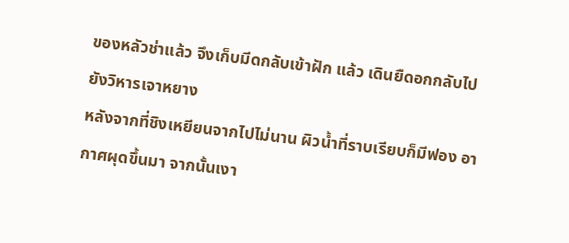ของหลัวช่าแล้ว จึงเก็บมีดกลับเข้าฝัก แล้ว เดินยืดอกกลับไปยังวิหารเจาหยาง
หลังจากที่ชิงเหยียนจากไปไม่นาน ผิวนํ้าที่ราบเรียบก็มีฟอง อากาศผุดขึ้นมา จากนั้นเงา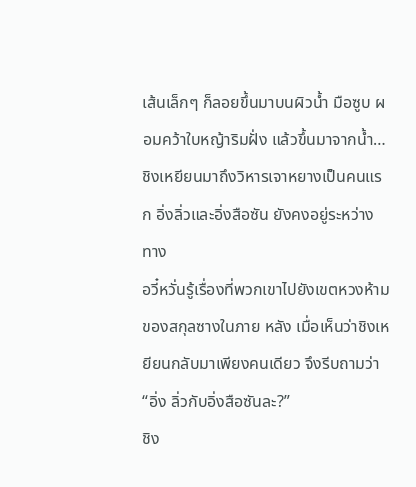เส้นเล็กๆ ก็ลอยขึ้นมาบนผิวนํ้า มือซูบ ผอมคว้าใบหญ้าริมฝั่ง แล้วขึ้นมาจากนํ้า…
ชิงเหยียนมาถึงวิหารเจาหยางเป็นคนแรก อิ่งลิ่วและอิ่งสือซัน ยังคงอยู่ระหว่างทาง
อวี๋หวั่นรู้เรื่องที่พวกเขาไปยังเขตหวงห้ามของสกุลซางในภาย หลัง เมื่อเห็นว่าชิงเหยียนกลับมาเพียงคนเดียว จึงรีบถามว่า “อิ่ง ลิ่วกับอิ่งสือซันละ?”
ชิง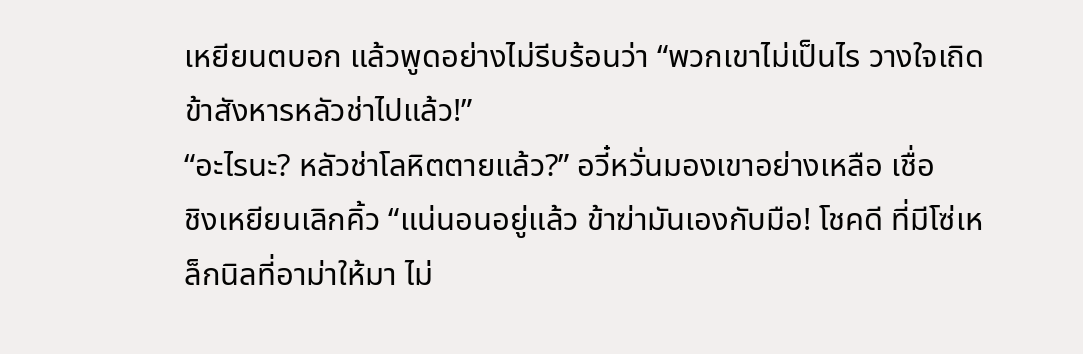เหยียนตบอก แล้วพูดอย่างไม่รีบร้อนว่า “พวกเขาไม่เป็นไร วางใจเถิด ข้าสังหารหลัวช่าไปแล้ว!”
“อะไรนะ? หลัวช่าโลหิตตายแล้ว?” อวี๋หวั่นมองเขาอย่างเหลือ เชื่อ
ชิงเหยียนเลิกคิ้ว “แน่นอนอยู่แล้ว ข้าฆ่ามันเองกับมือ! โชคดี ที่มีโซ่เหล็กนิลที่อาม่าให้มา ไม่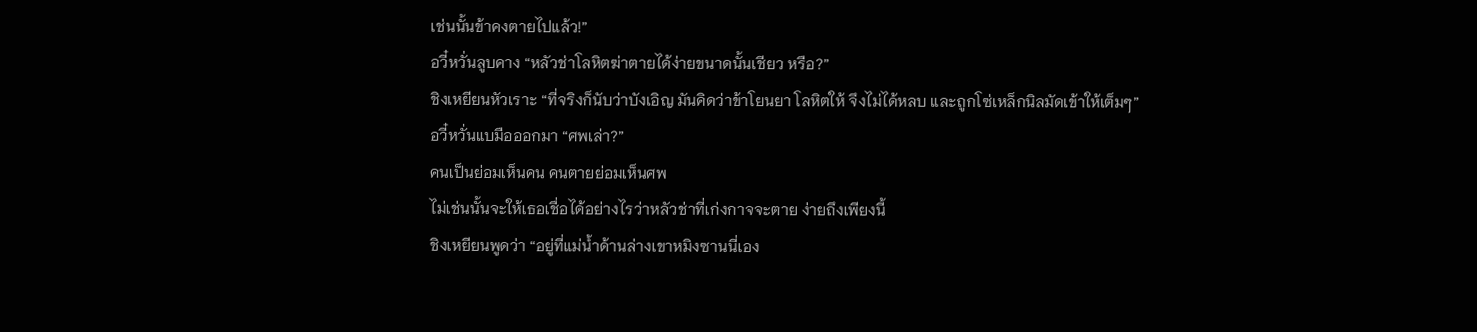เช่นนั้นข้าคงตายไปแล้ว!”
อวี๋หวั่นลูบคาง “หลัวช่าโลหิตฆ่าตายได้ง่ายขนาดนั้นเชียว หรือ?”
ชิงเหยียนหัวเราะ “ที่จริงก็นับว่าบังเอิญ มันคิดว่าข้าโยนยา โลหิตให้ จึงไม่ได้หลบ และถูกโซ่เหล็กนิลมัดเข้าให้เต็มๆ”
อวี๋หวั่นแบมือออกมา “ศพเล่า?”
คนเป็นย่อมเห็นคน คนตายย่อมเห็นศพ
ไม่เช่นนั้นจะให้เธอเชื่อได้อย่างไรว่าหลัวช่าที่เก่งกาจจะตาย ง่ายถึงเพียงนี้
ชิงเหยียนพูดว่า “อยู่ที่แม่นํ้าด้านล่างเขาหมิงซานนี่เอง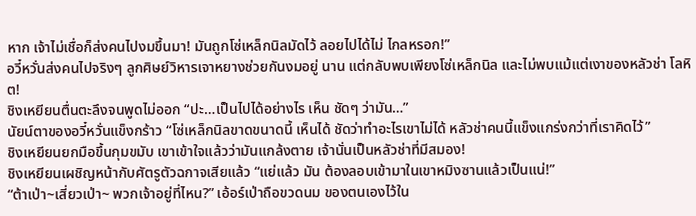หาก เจ้าไม่เชื่อก็ส่งคนไปงมขึ้นมา! มันถูกโซ่เหล็กนิลมัดไว้ ลอยไปได้ไม่ ไกลหรอก!”
อวี๋หวั่นส่งคนไปจริงๆ ลูกศิษย์วิหารเจาหยางช่วยกันงมอยู่ นาน แต่กลับพบเพียงโซ่เหล็กนิล และไม่พบแม้แต่เงาของหลัวช่า โลหิต!
ชิงเหยียนตื่นตะลึงจนพูดไม่ออก “ปะ…เป็นไปได้อย่างไร เห็น ชัดๆ ว่ามัน…”
นัยน์ตาของอวี๋หวั่นแข็งกร้าว “โซ่เหล็กนิลขาดขนาดนี้ เห็นได้ ชัดว่าทำอะไรเขาไม่ได้ หลัวช่าคนนี้แข็งแกร่งกว่าที่เราคิดไว้”
ชิงเหยียนยกมือขึ้นกุมขมับ เขาเข้าใจแล้วว่ามันแกล้งตาย เจ้านั่นเป็นหลัวช่าที่มีสมอง!
ชิงเหยียนเผชิญหน้ากับศัตรูตัวฉกาจเสียแล้ว “แย่แล้ว มัน ต้องลอบเข้ามาในเขาหมิงซานแล้วเป็นแน่!”
“ต้าเป่า~เสี่ยวเป่า~ พวกเจ้าอยู่ที่ไหน?” เอ้อร์เป่าถือขวดนม ของตนเองไว้ใน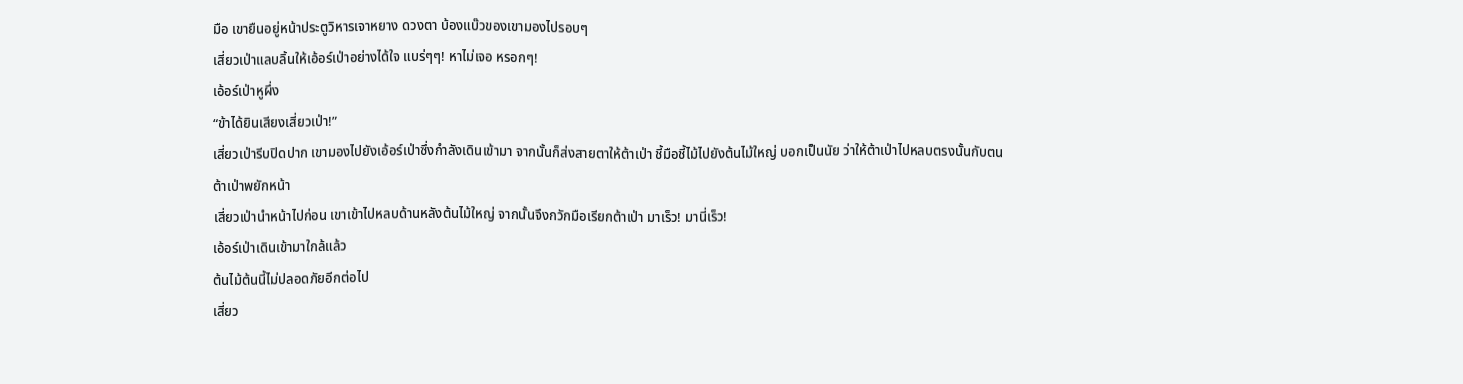มือ เขายืนอยู่หน้าประตูวิหารเจาหยาง ดวงตา บ้องแบ๊วของเขามองไปรอบๆ
เสี่ยวเป่าแลบลิ้นให้เอ้อร์เป่าอย่างได้ใจ แบร่ๆๆ! หาไม่เจอ หรอกๆ!
เอ้อร์เป่าหูผึ่ง
“ข้าได้ยินเสียงเสี่ยวเป่า!”
เสี่ยวเป่ารีบปิดปาก เขามองไปยังเอ้อร์เป่าซึ่งกำลังเดินเข้ามา จากนั้นก็ส่งสายตาให้ต้าเป่า ชี้มือชี้ไม้ไปยังต้นไม้ใหญ่ บอกเป็นนัย ว่าให้ต้าเป่าไปหลบตรงนั้นกับตน
ต้าเป่าพยักหน้า
เสี่ยวเป่านำหน้าไปก่อน เขาเข้าไปหลบด้านหลังต้นไม้ใหญ่ จากนั้นจึงกวักมือเรียกต้าเป่า มาเร็ว! มานี่เร็ว!
เอ้อร์เป่าเดินเข้ามาใกล้แล้ว
ต้นไม้ต้นนี้ไม่ปลอดภัยอีกต่อไป
เสี่ยว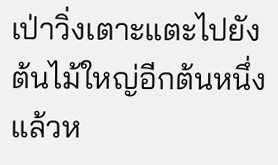เป่าวิ่งเตาะแตะไปยังต้นไม้ใหญ่อีกต้นหนึ่ง แล้วห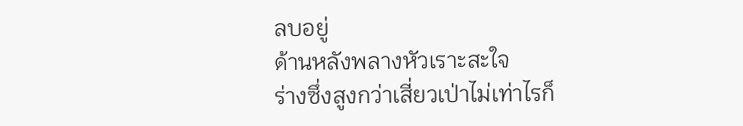ลบอยู่
ด้านหลังพลางหัวเราะสะใจ
ร่างซึ่งสูงกว่าเสี่ยวเป่าไม่เท่าไรก็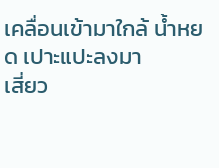เคลื่อนเข้ามาใกล้ นํ้าหยด เปาะแปะลงมา
เสี่ยว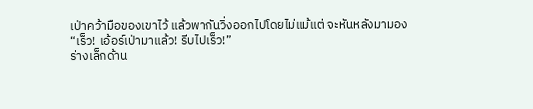เป่าคว้ามือของเขาไว้ แล้วพากันวิ่งออกไปโดยไม่แม้แต่ จะหันหลังมามอง
“เร็ว! เอ้อร์เป่ามาแล้ว! รีบไปเร็ว!”
ร่างเล็กด้าน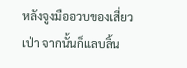หลังจูงมืออวบของเสี่ยวเป่า จากนั้นก็แลบลิ้น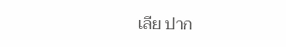เลีย ปาก